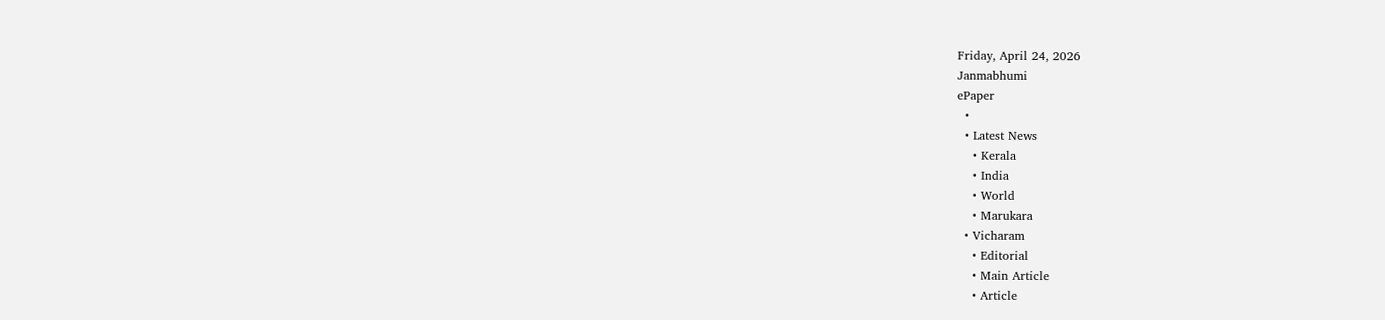Friday, April 24, 2026
Janmabhumi
ePaper
  •
  • Latest News
    • Kerala
    • India
    • World
    • Marukara
  • Vicharam
    • Editorial
    • Main Article
    • Article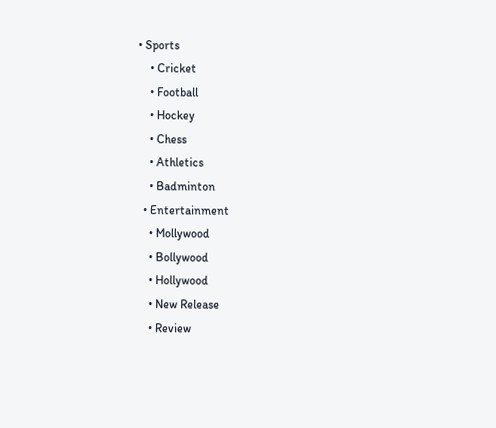• Sports
    • Cricket
    • Football
    • Hockey
    • Chess
    • Athletics
    • Badminton
  • Entertainment
    • Mollywood
    • Bollywood
    • Hollywood
    • New Release
    • Review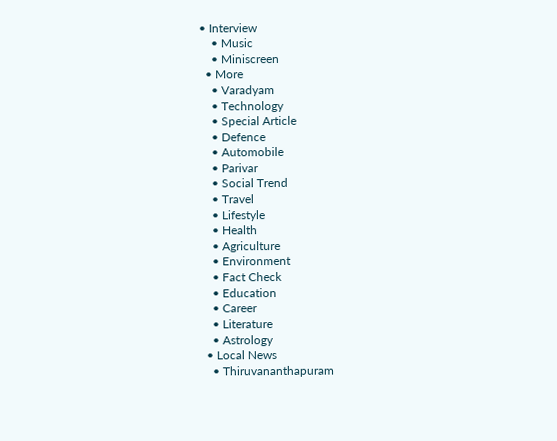• Interview
    • Music
    • Miniscreen
  • More
    • Varadyam
    • Technology
    • Special Article
    • Defence
    • Automobile
    • Parivar
    • Social Trend
    • Travel
    • Lifestyle
    • Health
    • Agriculture
    • Environment
    • Fact Check
    • Education
    • Career
    • Literature
    • Astrology
  • Local News
    • Thiruvananthapuram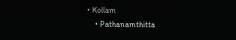• Kollam
    • Pathanamthitta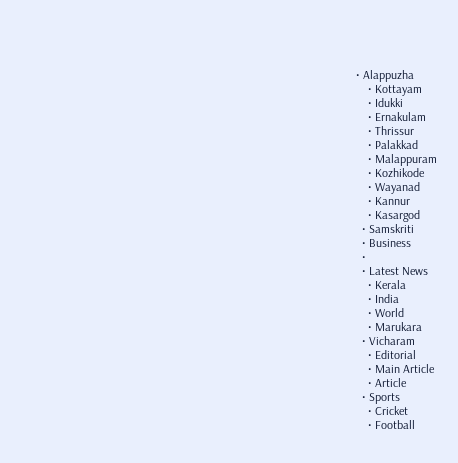• Alappuzha
    • Kottayam
    • Idukki
    • Ernakulam
    • Thrissur
    • Palakkad
    • Malappuram
    • Kozhikode
    • Wayanad
    • Kannur
    • Kasargod
  • Samskriti
  • Business
  •
  • Latest News
    • Kerala
    • India
    • World
    • Marukara
  • Vicharam
    • Editorial
    • Main Article
    • Article
  • Sports
    • Cricket
    • Football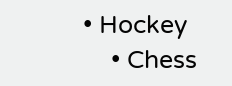• Hockey
    • Chess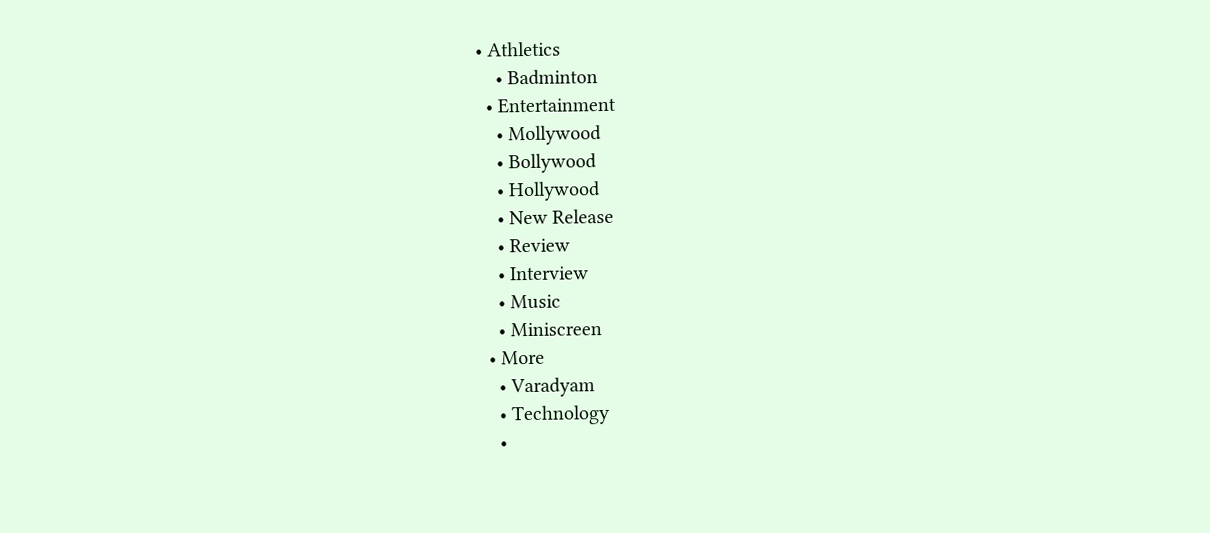• Athletics
    • Badminton
  • Entertainment
    • Mollywood
    • Bollywood
    • Hollywood
    • New Release
    • Review
    • Interview
    • Music
    • Miniscreen
  • More
    • Varadyam
    • Technology
    •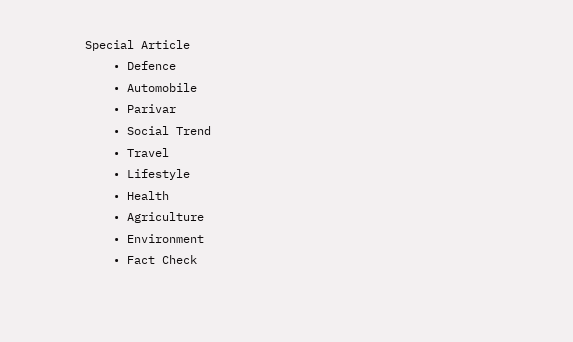Special Article
    • Defence
    • Automobile
    • Parivar
    • Social Trend
    • Travel
    • Lifestyle
    • Health
    • Agriculture
    • Environment
    • Fact Check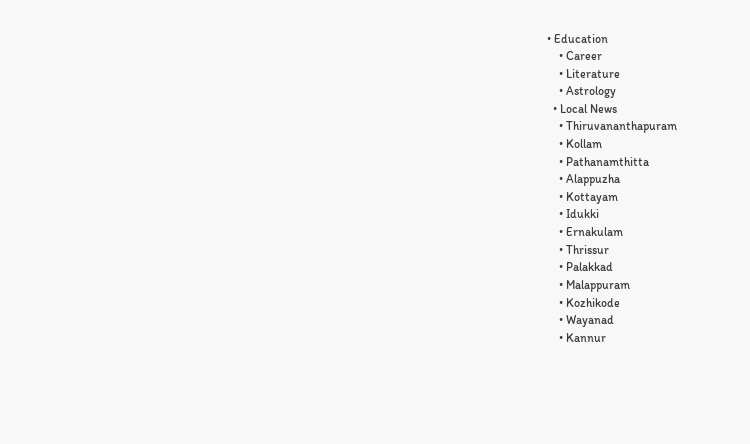• Education
    • Career
    • Literature
    • Astrology
  • Local News
    • Thiruvananthapuram
    • Kollam
    • Pathanamthitta
    • Alappuzha
    • Kottayam
    • Idukki
    • Ernakulam
    • Thrissur
    • Palakkad
    • Malappuram
    • Kozhikode
    • Wayanad
    • Kannur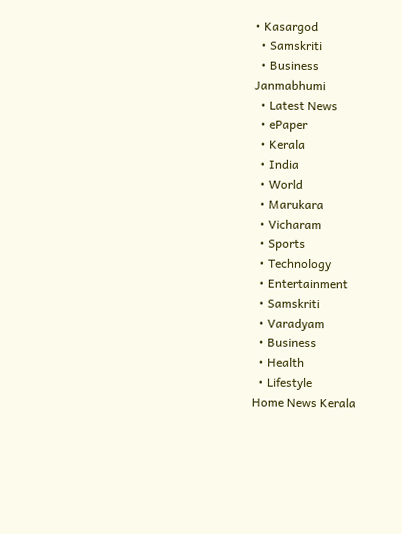• Kasargod
  • Samskriti
  • Business
Janmabhumi
  • Latest News
  • ePaper
  • Kerala
  • India
  • World
  • Marukara
  • Vicharam
  • Sports
  • Technology
  • Entertainment
  • Samskriti
  • Varadyam
  • Business
  • Health
  • Lifestyle
Home News Kerala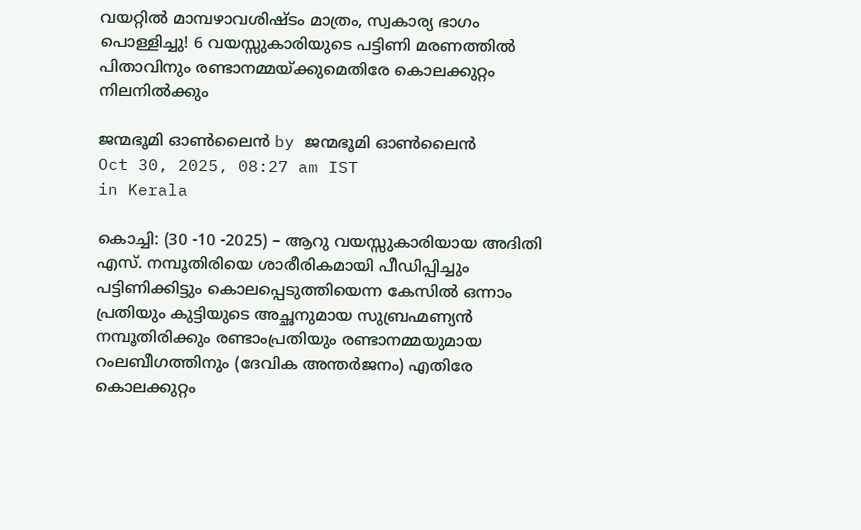വയറ്റിൽ മാമ്പഴാവശിഷ്ടം മാത്രം, സ്വകാര്യ ഭാഗം പൊള്ളിച്ചു! 6 വയസ്സുകാരിയുടെ പട്ടിണി മരണത്തിൽ പിതാവിനും രണ്ടാനമ്മയ്‌ക്കുമെതിരേ കൊലക്കുറ്റം നിലനിൽക്കും

ജന്മഭൂമി ഓണ്‍ലൈന്‍ by ജന്മഭൂമി ഓണ്‍ലൈന്‍
Oct 30, 2025, 08:27 am IST
in Kerala

കൊച്ചി: (30 -10 -2025) – ആറു വയസ്സുകാരിയായ അദിതി എസ്. നമ്പൂതിരിയെ ശാരീരികമായി പീഡിപ്പിച്ചും പട്ടിണിക്കിട്ടും കൊലപ്പെടുത്തിയെന്ന കേസിൽ ഒന്നാം പ്രതിയും കുട്ടിയുടെ അച്ഛനുമായ സുബ്രഹ്മണ്യൻ നമ്പൂതിരിക്കും രണ്ടാംപ്രതിയും രണ്ടാനമ്മയുമായ റംലബീഗത്തിനും (ദേവിക അന്തർജനം) എതിരേ കൊലക്കുറ്റം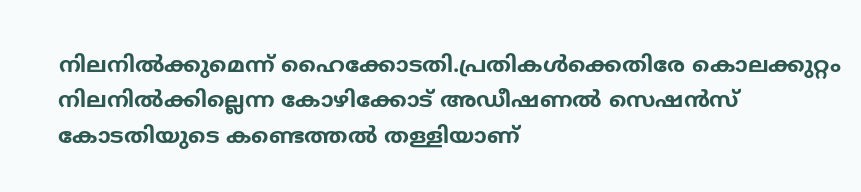നിലനിൽക്കുമെന്ന് ഹൈക്കോടതി.പ്രതികൾക്കെതിരേ കൊലക്കുറ്റം നിലനിൽക്കില്ലെന്ന കോഴിക്കോട് അഡീഷണൽ സെഷൻസ് കോടതിയുടെ കണ്ടെത്തൽ തള്ളിയാണ്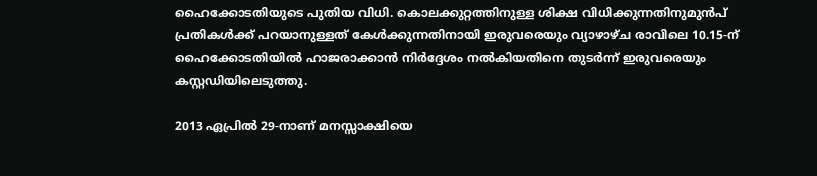ഹൈക്കോടതിയുടെ പുതിയ വിധി. കൊലക്കുറ്റത്തിനുള്ള ശിക്ഷ വിധിക്കുന്നതിനുമുൻപ് പ്രതികൾക്ക് പറയാനുള്ളത് കേൾക്കുന്നതിനായി ഇരുവരെയും വ്യാഴാഴ്ച രാവിലെ 10.15-ന് ഹൈക്കോടതിയിൽ ഹാജരാക്കാൻ നിർദ്ദേശം നൽകിയതിനെ തുടർന്ന് ഇരുവരെയും കസ്റ്റഡിയിലെടുത്തു.

2013 ഏപ്രിൽ 29-നാണ്‌ മനസ്സാക്ഷിയെ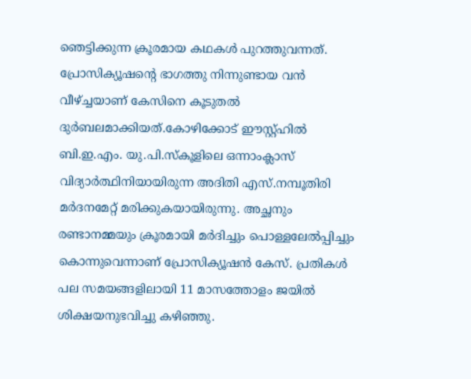ഞെട്ടിക്കുന്ന ക്രൂരമായ കഥകൾ പുറത്തുവന്നത്. പ്രോസിക്യൂഷന്റെ ഭാഗത്തു നിന്നുണ്ടായ വൻ വീഴ്‌ച്ചയാണ് കേസിനെ കൂടുതൽ ദുർബലമാക്കിയത്.കോഴിക്കോട് ഈസ്റ്റ്ഹിൽ ബി.ഇ.എം. യു.പി.സ്‌കൂളിലെ ഒന്നാംക്ലാസ് വിദ്യാർത്ഥിനിയായിരുന്ന അദിതി എസ്.നമ്പൂതിരി മർദനമേറ്റ് മരിക്കുകയായിരുന്നു. അച്ഛനും രണ്ടാനമ്മയും ക്രൂരമായി മർദിച്ചും പൊള്ളലേൽപ്പിച്ചും കൊന്നുവെന്നാണ് പ്രോസിക്യൂഷൻ കേസ്. പ്രതികൾ പല സമയങ്ങളിലായി 11 മാസത്തോളം ജയിൽ ശിക്ഷയനുഭവിച്ചു കഴിഞ്ഞു.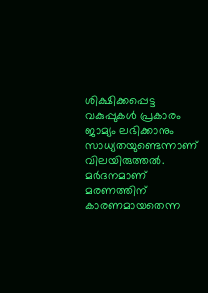ശിക്ഷിക്കപ്പെട്ട വകുപ്പുകൾ പ്രകാരം ജാമ്യം ലഭിക്കാനും സാധ്യതയുണ്ടെന്നാണ് വിലയിരുത്തൽ. മർദനമാണ് മരണത്തിന് കാരണമായതെന്ന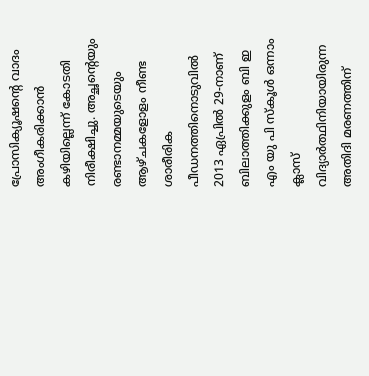പ്രോസിക്യൂഷന്റെ വാദം അംഗീകരിക്കാൻ കഴിയില്ലെന്ന് കോടതി നിരീക്ഷിച്ചു. അച്ഛന്റെയും രണ്ടാനമ്മയുടെയും ആഴ്ചകളോളം നീണ്ട ശാരീരിക പീഡനത്തിനൊടുവിൽ 2013 ഏപ്രിൽ 29-നാണ് ബിലാത്തിക്കുളം ബി ഇ എം യു പി സ്‌കൂൾ ഒന്നാം ക്ലാസ് വിദ്യാർത്ഥിനിയായിരുന്ന അതിദി മരണത്തിന്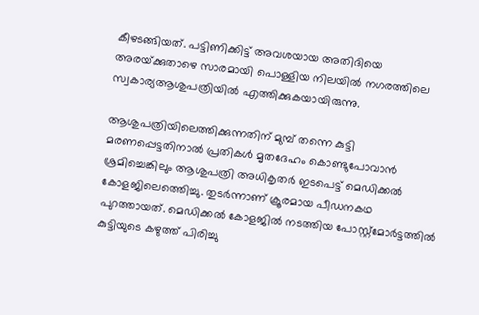കീഴടങ്ങിയത്. പട്ടിണിക്കിട്ട് അവശയായ അതിദിയെ അരയ്‌ക്കുതാഴെ സാരമായി പൊള്ളിയ നിലയിൽ നഗരത്തിലെ സ്വകാര്യആശുപത്രിയിൽ എത്തിക്കുകയായിരുന്നു.

ആശുപത്രിയിലെത്തിക്കുന്നതിന് മുമ്പ് തന്നെ കുട്ടി മരണപ്പെട്ടതിനാൽ പ്രതികൾ മൃതദേഹം കൊണ്ടുപോവാൻ ശ്രമിച്ചെങ്കിലും ആശുപത്രി അധികൃതർ ഇടപെട്ട് മെഡിക്കൽ കോളജിലെത്തെിച്ചു. തുടർന്നാണ് ക്രൂരമായ പീഡനകഥ പുറത്തായത്. മെഡിക്കൽ കോളജിൽ നടത്തിയ പോസ്റ്റ്‌മോർട്ടത്തിൽ കുട്ടിയുടെ കഴുത്ത് പിരിച്ചു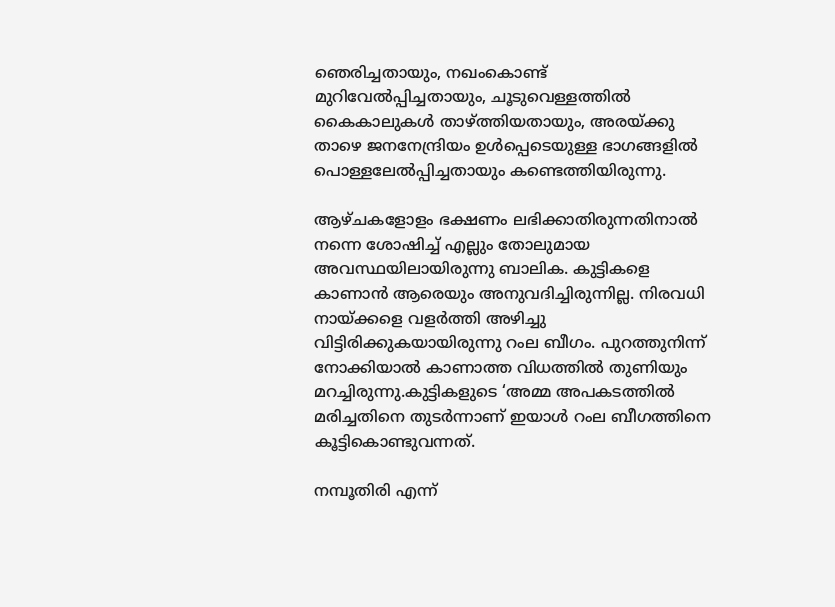ഞെരിച്ചതായും, നഖംകൊണ്ട് മുറിവേൽപ്പിച്ചതായും, ചൂടുവെള്ളത്തിൽ കൈകാലുകൾ താഴ്‌ത്തിയതായും, അരയ്‌ക്കു താഴെ ജനനേന്ദ്രിയം ഉൾപ്പെടെയുള്ള ഭാഗങ്ങളിൽ പൊള്ളലേൽപ്പിച്ചതായും കണ്ടെത്തിയിരുന്നു.

ആഴ്ചകളോളം ഭക്ഷണം ലഭിക്കാതിരുന്നതിനാൽ നന്നെ ശോഷിച്ച് എല്ലും തോലുമായ അവസ്ഥയിലായിരുന്നു ബാലിക. കുട്ടികളെ കാണാൻ ആരെയും അനുവദിച്ചിരുന്നില്ല. നിരവധി നായ്‌ക്കളെ വളർത്തി അഴിച്ചു വിട്ടിരിക്കുകയായിരുന്നു റംല ബീഗം. പുറത്തുനിന്ന് നോക്കിയാൽ കാണാത്ത വിധത്തിൽ തുണിയും മറച്ചിരുന്നു.കുട്ടികളുടെ ‘അമ്മ അപകടത്തിൽ മരിച്ചതിനെ തുടർന്നാണ് ഇയാൾ റംല ബീഗത്തിനെ കൂട്ടികൊണ്ടുവന്നത്.

നമ്പൂതിരി എന്ന്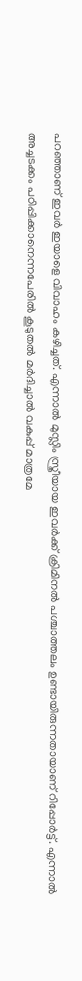പറഞ്ഞാണ് ഇവർ ഇയാളെ വിവാഹം കഴിച്ചത്. എന്നാൽ മുസ്ലിം സ്ത്രീയായ ഇവർക്ക് ക്രിമിനൽ പശ്ചാത്തലം ഉണ്ടായിരുന്നതായാണ് റിപ്പോർട്ട്. എന്നാൽ അച്ചടക്കം പഠിപ്പിക്കാനെന്നപേരിൽ കൂടുതൽ മർദിച്ചാൽ വകുപ്പ് മാത്രമേ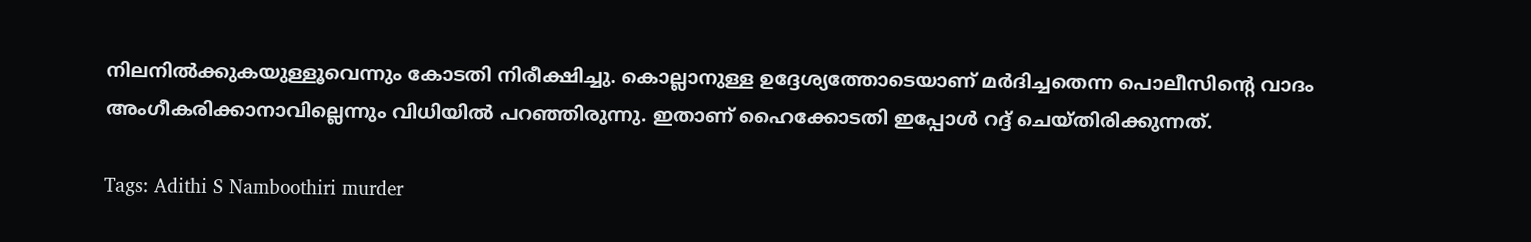നിലനിൽക്കുകയുള്ളൂവെന്നും കോടതി നിരീക്ഷിച്ചു. കൊല്ലാനുള്ള ഉദ്ദേശ്യത്തോടെയാണ് മർദിച്ചതെന്ന പൊലീസിന്റെ വാദം അംഗീകരിക്കാനാവില്ലെന്നും വിധിയിൽ പറഞ്ഞിരുന്നു. ഇതാണ് ഹൈക്കോടതി ഇപ്പോൾ റദ്ദ് ചെയ്തിരിക്കുന്നത്.

Tags: Adithi S Namboothiri murder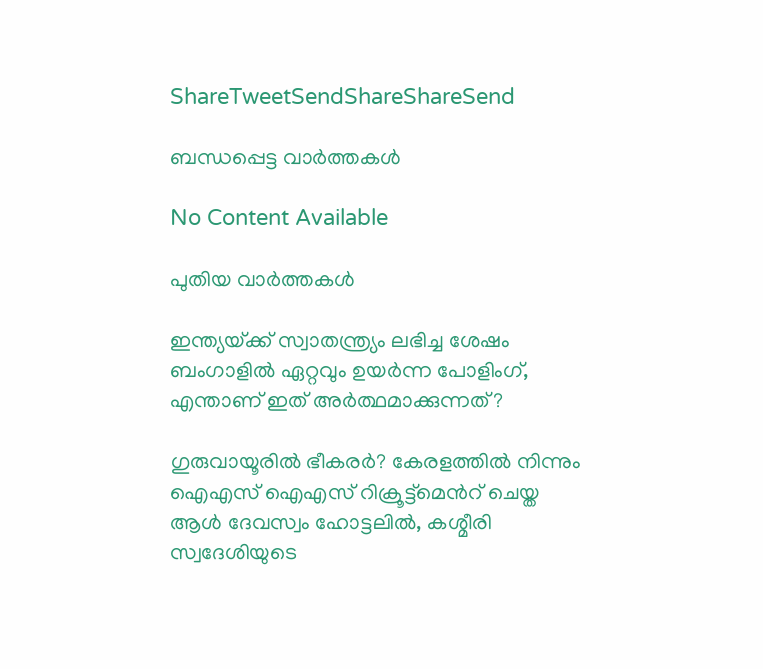ShareTweetSendShareShareSend

ബന്ധപ്പെട്ട വാര്‍ത്തകള്‍

No Content Available

പുതിയ വാര്‍ത്തകള്‍

ഇന്ത്യയ്‌ക്ക് സ്വാതന്ത്ര്യം ലഭിച്ച ശേഷം ബംഗാളില്‍ ഏറ്റവും ഉയര്‍ന്ന പോളിംഗ്, എന്താണ് ഇത് അര്‍ത്ഥമാക്കുന്നത്?

ഗുരുവായൂരില്‍ ഭീകരര്‍? കേരളത്തില്‍ നിന്നും ഐഎസ് ഐഎസ് റിക്രൂട്ട്മെന്‍റ് ചെയ്ത ആള്‍ ദേവസ്വം ഹോട്ടലില്‍, കശ്മീരി സ്വദേശിയുടെ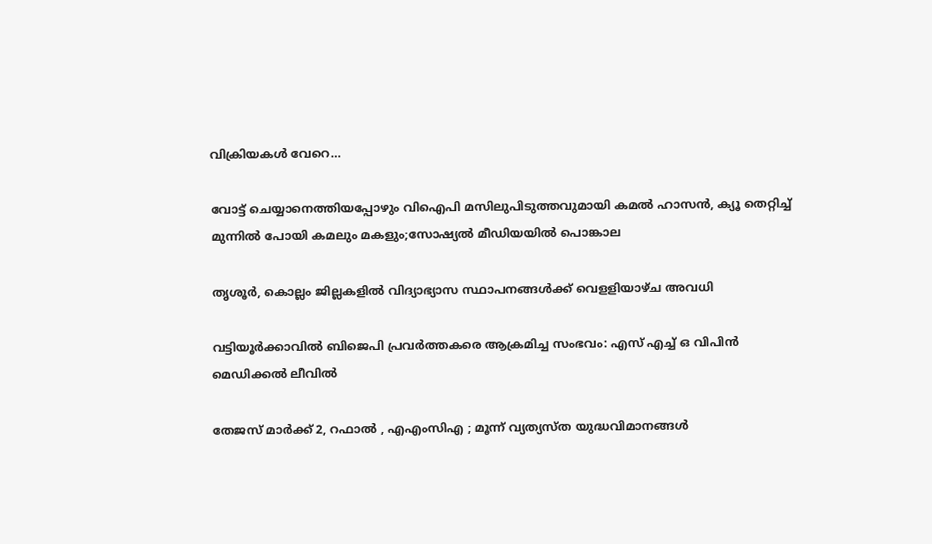വിക്രിയകള്‍ വേറെ…

വോട്ട് ചെയ്യാനെത്തിയപ്പോഴും വിഐപി മസിലുപിടുത്തവുമായി കമല്‍ ഹാസന്‍, ക്യൂ തെറ്റിച്ച് മുന്നില്‍ പോയി കമലും മകളും;സോഷ്യല്‍ മീഡിയയില്‍ പൊങ്കാല

തൃശൂര്‍, കൊല്ലം ജില്ലകളില്‍ വിദ്യാഭ്യാസ സ്ഥാപനങ്ങള്‍ക്ക് വെളളിയാഴ്ച അവധി

വട്ടിയൂര്‍ക്കാവില്‍ ബിജെപി പ്രവര്‍ത്തകരെ ആക്രമിച്ച സംഭവം: എസ് എച്ച് ഒ വിപിന്‍ മെഡിക്കല്‍ ലീവില്‍

തേജസ് മാർക്ക് 2, റഫാൽ , എഎംസിഎ ; മൂന്ന് വ്യത്യസ്ത യുദ്ധവിമാനങ്ങൾ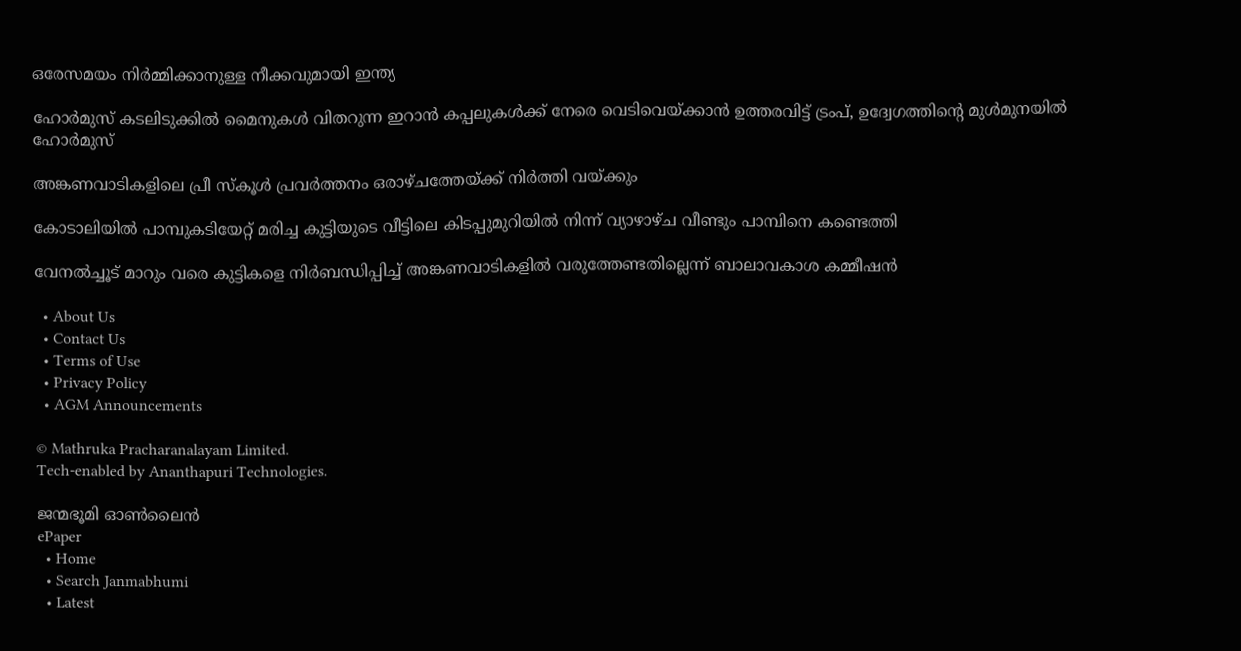ഒരേസമയം നിർമ്മിക്കാനുള്ള നീക്കവുമായി ഇന്ത്യ

ഹോര്‍മുസ് കടലിടുക്കില്‍ മൈനുകള്‍ വിതറുന്ന ഇറാന്‍ കപ്പലുകള്‍ക്ക് നേരെ വെടിവെയ്‌ക്കാന്‍ ഉത്തരവിട്ട് ട്രംപ്, ഉദ്വേഗത്തിന്റെ മുള്‍മുനയില്‍ ഹോര്‍മുസ്

അങ്കണവാടികളിലെ പ്രീ സ്‌കൂള്‍ പ്രവര്‍ത്തനം ഒരാഴ്ചത്തേയ്‌ക്ക് നിര്‍ത്തി വയ്‌ക്കും

കോടാലിയില്‍ പാമ്പുകടിയേറ്റ് മരിച്ച കുട്ടിയുടെ വീട്ടിലെ കിടപ്പുമുറിയില്‍ നിന്ന് വ്യാഴാഴ്ച വീണ്ടും പാമ്പിനെ കണ്ടെത്തി

വേനല്‍ച്ചൂട് മാറും വരെ കുട്ടികളെ നിര്‍ബന്ധിപ്പിച്ച് അങ്കണവാടികളില്‍ വരുത്തേണ്ടതില്ലെന്ന് ബാലാവകാശ കമ്മീഷന്‍

  • About Us
  • Contact Us
  • Terms of Use
  • Privacy Policy
  • AGM Announcements

© Mathruka Pracharanalayam Limited.
Tech-enabled by Ananthapuri Technologies.

ജന്മഭൂമി ഓണ്‍ലൈന്‍
ePaper
  • Home
  • Search Janmabhumi
  • Latest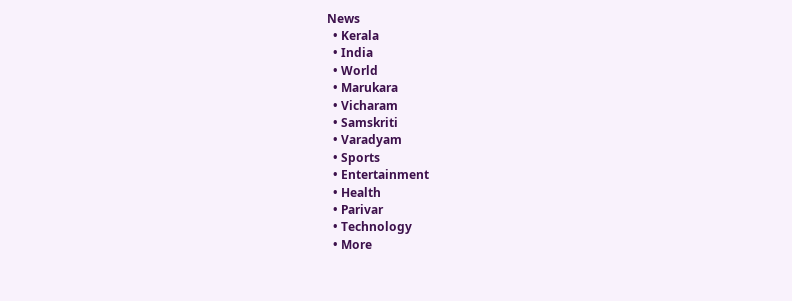News
  • Kerala
  • India
  • World
  • Marukara
  • Vicharam
  • Samskriti
  • Varadyam
  • Sports
  • Entertainment
  • Health
  • Parivar
  • Technology
  • More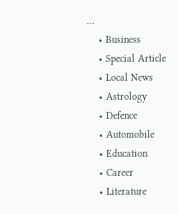…
    • Business
    • Special Article
    • Local News
    • Astrology
    • Defence
    • Automobile
    • Education
    • Career
    • Literature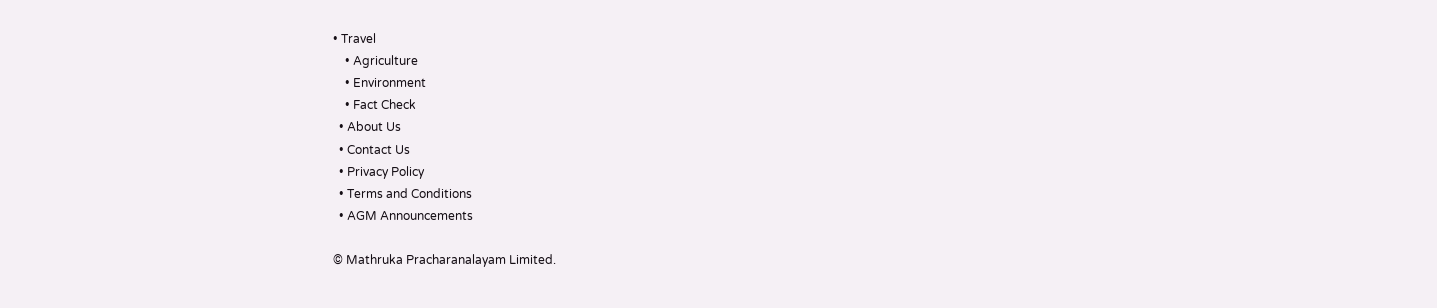• Travel
    • Agriculture
    • Environment
    • Fact Check
  • About Us
  • Contact Us
  • Privacy Policy
  • Terms and Conditions
  • AGM Announcements

© Mathruka Pracharanalayam Limited.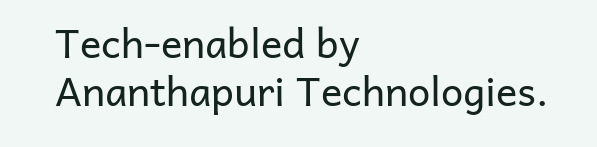Tech-enabled by Ananthapuri Technologies.